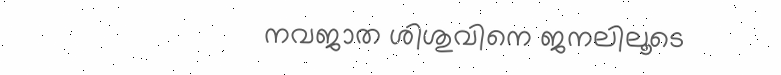നവജാത ശിശുവിനെ ജനലിലൂടെ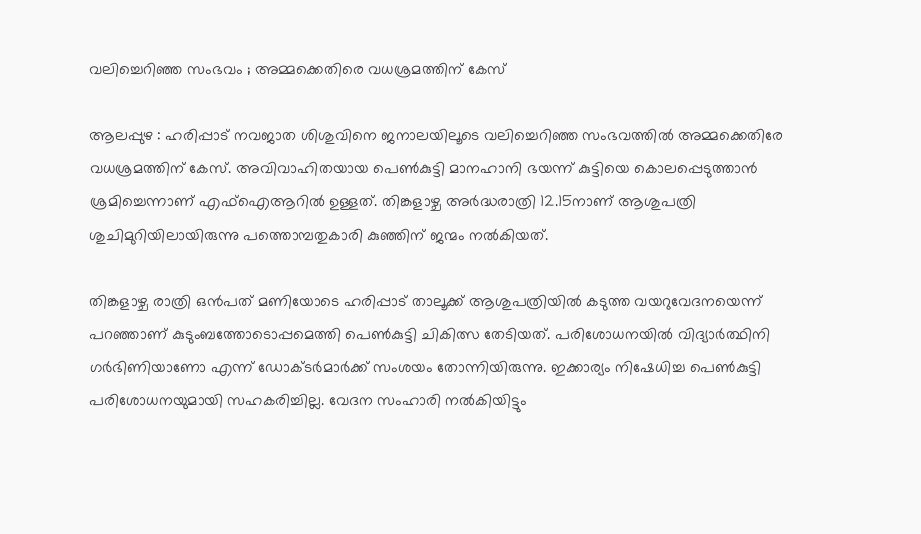വലിച്ചെറിഞ്ഞ സംഭവം ; അമ്മക്കെതിരെ വധശ്രമത്തിന് കേസ്

ആലപ്പുഴ : ഹരിപ്പാട് നവജാത ശിശുവിനെ ജനാലയിലൂടെ വലിച്ചെറിഞ്ഞ സംഭവത്തില്‍ അമ്മക്കെതിരേ വധശ്രമത്തിന് കേസ്. അവിവാഹിതയായ പെൺകുട്ടി മാനഹാനി ഭയന്ന് കുട്ടിയെ കൊലപ്പെടുത്താന്‍ ശ്രമിച്ചെന്നാണ് എഫ്‌ഐആറില്‍ ഉള്ളത്. തിങ്കളാഴ്ച അര്‍ദ്ധരാത്രി 12.15നാണ് ആശുപത്രി ശുചിമുറിയിലായിരുന്നു പത്തൊമ്പതുകാരി കുഞ്ഞിന് ജന്മം നൽകിയത്.

തിങ്കളാഴ്ച രാത്രി ഒന്‍പത് മണിയോടെ ഹരിപ്പാട് താലൂക്ക് ആശുപത്രിയിൽ കടുത്ത വയറുവേദനയെന്ന് പറഞ്ഞാണ് കുടുംബത്തോടൊപ്പമെത്തി പെൺകുട്ടി ചികിത്സ തേടിയത്. പരിശോധനയില്‍ വിദ്യാര്‍ത്ഥിനി ഗര്‍ഭിണിയാണോ എന്ന് ഡോക്ടര്‍മാര്‍ക്ക് സംശയം തോന്നിയിരുന്നു. ഇക്കാര്യം നിഷേധിച്ച പെണ്‍കുട്ടി പരിശോധനയുമായി സഹകരിച്ചില്ല. വേദന സംഹാരി നല്‍കിയിട്ടും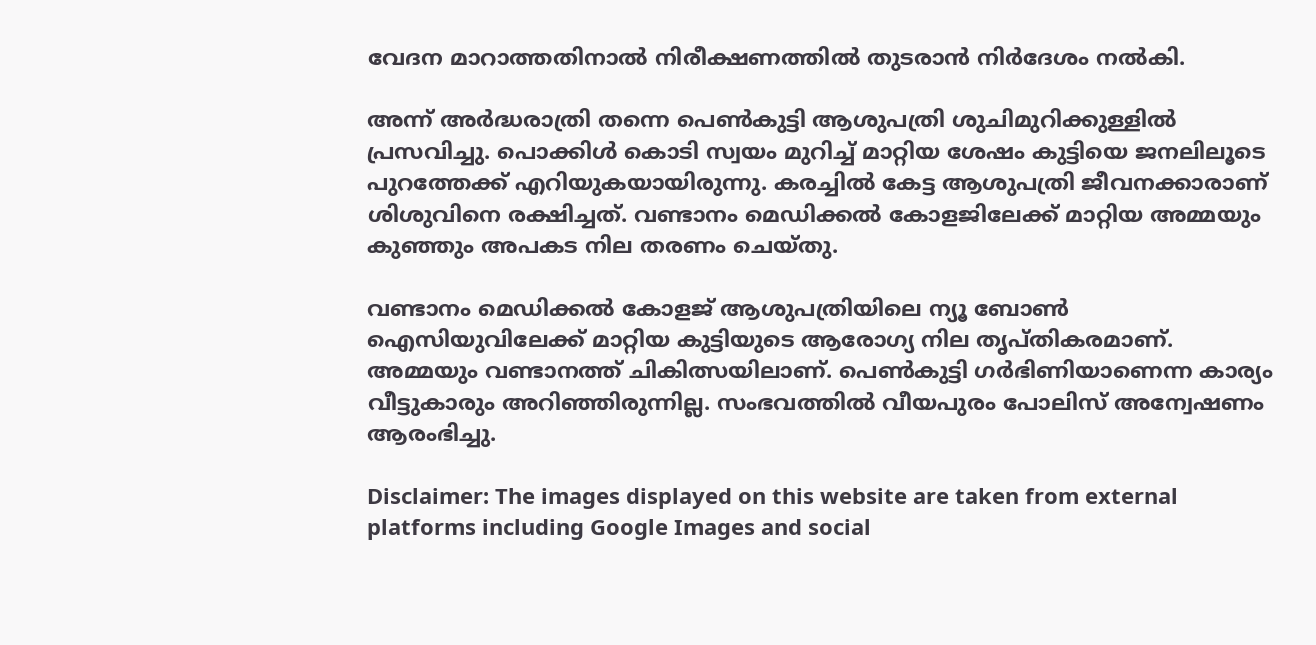വേദന മാറാത്തതിനാല്‍ നിരീക്ഷണത്തില്‍ തുടരാന്‍ നിര്‍ദേശം നല്‍കി.

അന്ന് അര്‍ദ്ധരാത്രി തന്നെ പെൺകുട്ടി ആശുപത്രി ശുചിമുറിക്കുള്ളില്‍ പ്രസവിച്ചു. പൊക്കിള്‍ കൊടി സ്വയം മുറിച്ച് മാറ്റിയ ശേഷം കുട്ടിയെ ജനലിലൂടെ പുറത്തേക്ക് എറിയുകയായിരുന്നു. കരച്ചില്‍ കേട്ട ആശുപത്രി ജീവനക്കാരാണ് ശിശുവിനെ രക്ഷിച്ചത്. വണ്ടാനം മെഡിക്കല്‍ കോളജിലേക്ക് മാറ്റിയ അമ്മയും കുഞ്ഞും അപകട നില തരണം ചെയ്തു.

വണ്ടാനം മെഡിക്കല്‍ കോളജ് ആശുപത്രിയിലെ ന്യൂ ബോണ്‍ ഐസിയുവിലേക്ക് മാറ്റിയ കുട്ടിയുടെ ആരോഗ്യ നില തൃപ്തികരമാണ്. അമ്മയും വണ്ടാനത്ത് ചികിത്സയിലാണ്. പെൺകുട്ടി ഗര്‍ഭിണിയാണെന്ന കാര്യം വീട്ടുകാരും അറിഞ്ഞിരുന്നില്ല. സംഭവത്തില്‍ വീയപുരം പോലിസ് അന്വേഷണം ആരംഭിച്ചു.

Disclaimer: The images displayed on this website are taken from external platforms including Google Images and social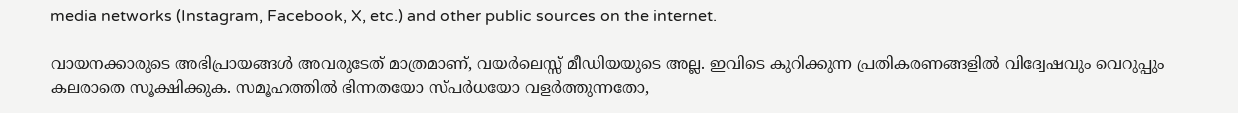media networks (Instagram, Facebook, X, etc.) and other public sources on the internet.

വായനക്കാരുടെ അഭിപ്രായങ്ങള്‍ അവരുടേത് മാത്രമാണ്, വയർലെസ്സ് മീഡിയയുടെ അല്ല. ഇവിടെ കുറിക്കുന്ന പ്രതികരണങ്ങളിൽ വിദ്വേഷവും വെറുപ്പും കലരാതെ സൂക്ഷിക്കുക. സമൂഹത്തിൽ ഭിന്നതയോ സ്‌പർധയോ വളർത്തുന്നതോ,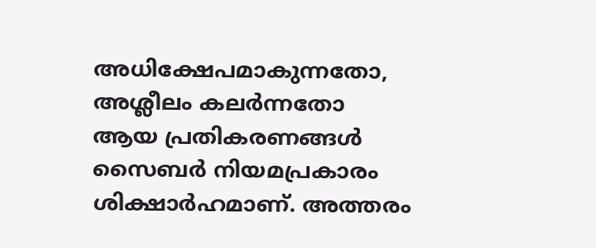അധിക്ഷേപമാകുന്നതോ, അശ്ലീലം കലർന്നതോ ആയ പ്രതികരണങ്ങൾ സൈബർ നിയമപ്രകാരം ശിക്ഷാർഹമാണ്. അത്തരം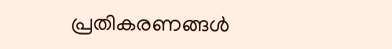പ്രതികരണങ്ങൾ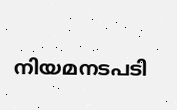നിയമനടപടി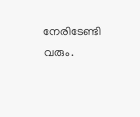നേരിടേണ്ടി വരും.